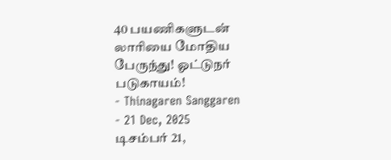40 பயணிகளுடன் லாரியை மோதிய பேருந்து! ஓட்டுநர் படுகாயம்!
- Thinagaren Sanggaren
- 21 Dec, 2025
டிசம்பர் 21,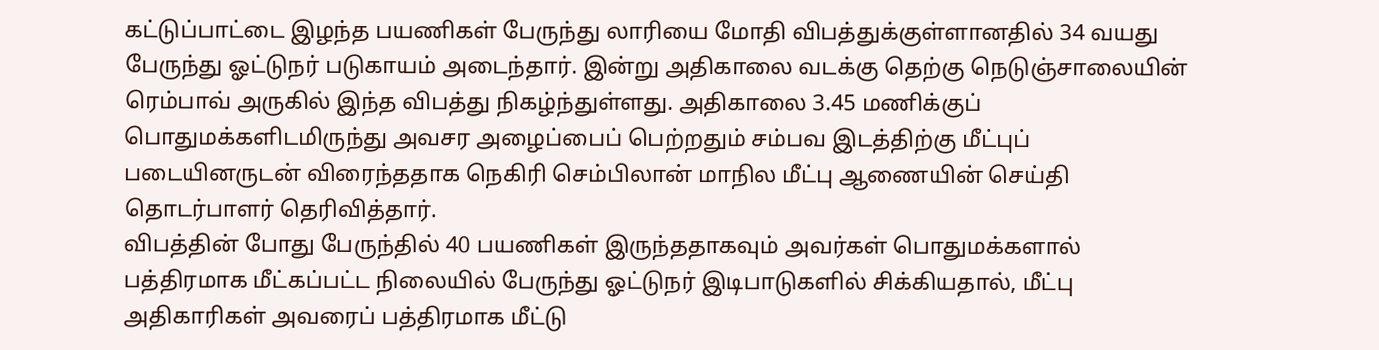கட்டுப்பாட்டை இழந்த பயணிகள் பேருந்து லாரியை மோதி விபத்துக்குள்ளானதில் 34 வயது பேருந்து ஓட்டுநர் படுகாயம் அடைந்தார். இன்று அதிகாலை வடக்கு தெற்கு நெடுஞ்சாலையின் ரெம்பாவ் அருகில் இந்த விபத்து நிகழ்ந்துள்ளது. அதிகாலை 3.45 மணிக்குப் பொதுமக்களிடமிருந்து அவசர அழைப்பைப் பெற்றதும் சம்பவ இடத்திற்கு மீட்புப் படையினருடன் விரைந்ததாக நெகிரி செம்பிலான் மாநில மீட்பு ஆணையின் செய்தி தொடர்பாளர் தெரிவித்தார்.
விபத்தின் போது பேருந்தில் 40 பயணிகள் இருந்ததாகவும் அவர்கள் பொதுமக்களால் பத்திரமாக மீட்கப்பட்ட நிலையில் பேருந்து ஓட்டுநர் இடிபாடுகளில் சிக்கியதால், மீட்பு அதிகாரிகள் அவரைப் பத்திரமாக மீட்டு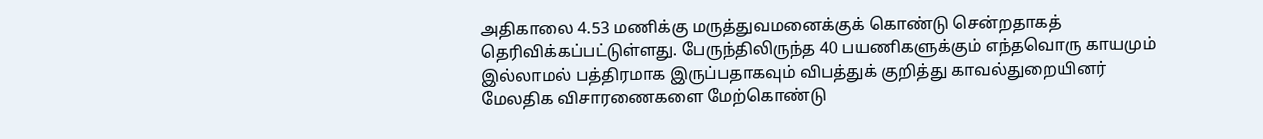அதிகாலை 4.53 மணிக்கு மருத்துவமனைக்குக் கொண்டு சென்றதாகத் தெரிவிக்கப்பட்டுள்ளது. பேருந்திலிருந்த 40 பயணிகளுக்கும் எந்தவொரு காயமும் இல்லாமல் பத்திரமாக இருப்பதாகவும் விபத்துக் குறித்து காவல்துறையினர் மேலதிக விசாரணைகளை மேற்கொண்டு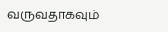வருவதாகவும்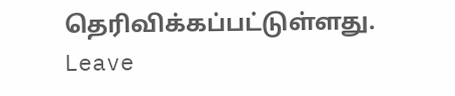தெரிவிக்கப்பட்டுள்ளது.
Leave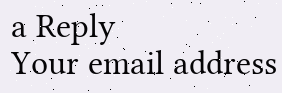a Reply
Your email address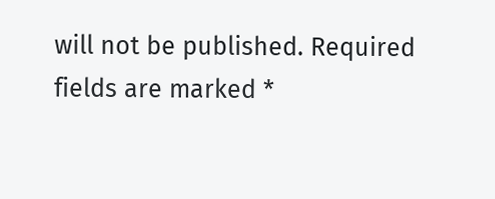will not be published. Required fields are marked *